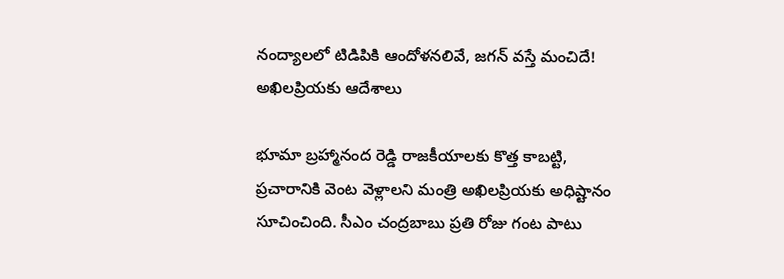నంద్యాలలో టిడిపికి ఆందోళనలివే, జగన్ వస్తే మంచిదే! అఖిలప్రియకు ఆదేశాలు

భూమా బ్రహ్మానంద రెడ్డి రాజకీయాలకు కొత్త కాబట్టి, ప్రచారానికి వెంట వెళ్లాలని మంత్రి అఖిలప్రియకు అధిష్టానం సూచించింది. సీఎం చంద్రబాబు ప్రతి రోజు గంట పాటు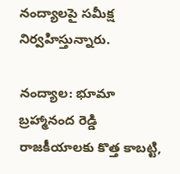నంద్యాలపై సమీక్ష నిర్వహిస్తున్నారు.

నంద్యాల: భూమా బ్రహ్మానంద రెడ్డి రాజకీయాలకు కొత్త కాబట్టి,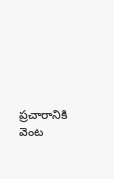ప్రచారానికి వెంట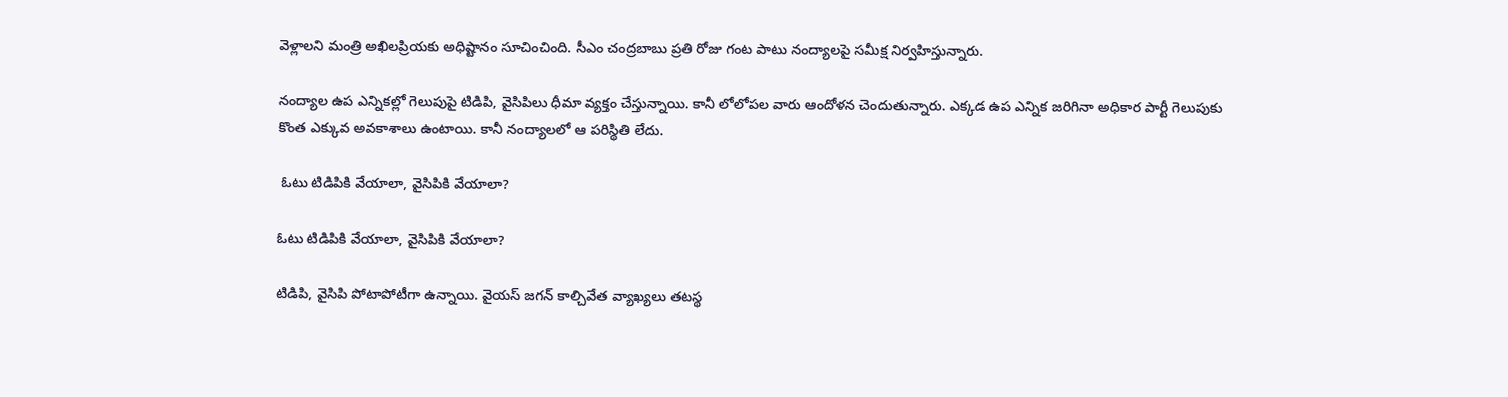వెళ్లాలని మంత్రి అఖిలప్రియకు అధిష్టానం సూచించింది. సీఎం చంద్రబాబు ప్రతి రోజు గంట పాటు నంద్యాలపై సమీక్ష నిర్వహిస్తున్నారు.

నంద్యాల ఉప ఎన్నికల్లో గెలుపుపై టిడిపి, వైసిపిలు ధీమా వ్యక్తం చేస్తున్నాయి. కానీ లోలోపల వారు ఆందోళన చెందుతున్నారు. ఎక్కడ ఉప ఎన్నిక జరిగినా అధికార పార్టీ గెలుపుకు కొంత ఎక్కువ అవకాశాలు ఉంటాయి. కానీ నంద్యాలలో ఆ పరిస్థితి లేదు.

 ఓటు టిడిపికి వేయాలా, వైసిపికి వేయాలా?

ఓటు టిడిపికి వేయాలా, వైసిపికి వేయాలా?

టిడిపి, వైసిపి పోటాపోటీగా ఉన్నాయి. వైయస్ జగన్ కాల్చివేత వ్యాఖ్యలు తటస్థ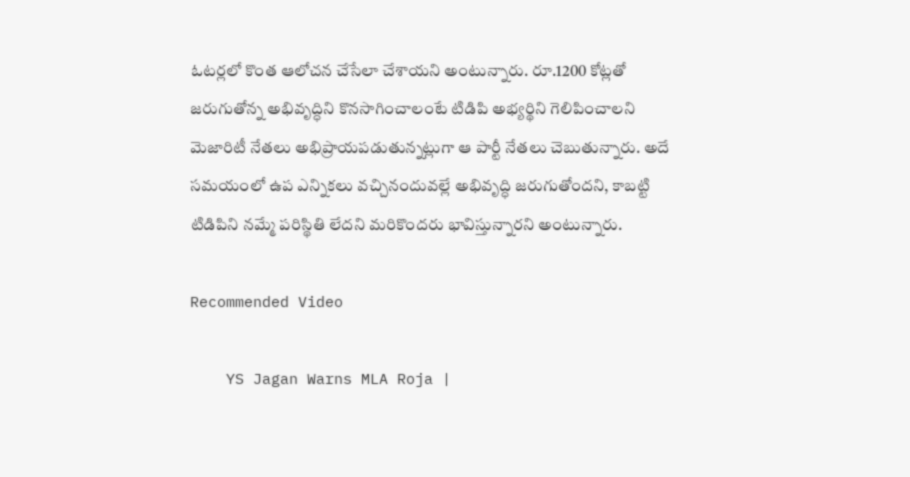ఓటర్లలో కొంత ఆలోచన చేసేలా చేశాయని అంటున్నారు. రూ.1200 కోట్లతో జరుగుతోన్న అభివృద్ధిని కొనసాగించాలంటే టిడిపి అభ్యర్థిని గెలిపించాలని మెజారిటీ నేతలు అభిప్రాయపడుతున్నట్లుగా ఆ పార్టీ నేతలు చెబుతున్నారు. అదే సమయంలో ఉప ఎన్నికలు వచ్చినందువల్లే అభివృద్ధి జరుగుతోందని, కాబట్టి టిడిపిని నమ్మే పరిస్థితి లేదని మరికొందరు భావిస్తున్నారని అంటున్నారు.

Recommended Video

    YS Jagan Warns MLA Roja |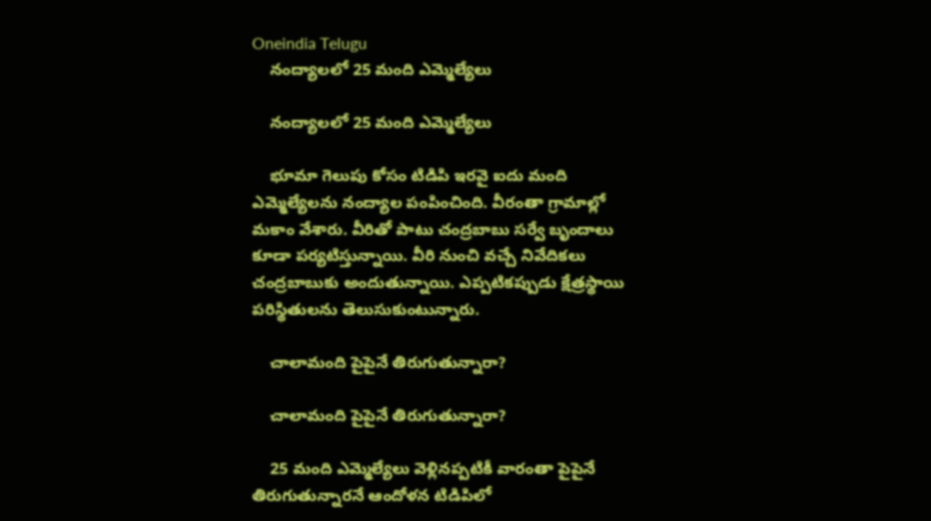Oneindia Telugu
    నంద్యాలలో 25 మంది ఎమ్మెల్యేలు

    నంద్యాలలో 25 మంది ఎమ్మెల్యేలు

    భూమా గెలుపు కోసం టిడిపి ఇరవై ఐదు మంది ఎమ్మెల్యేలను నంద్యాల పంపించింది. వీరంతా గ్రామాల్లో మకాం వేశారు. వీరితో పాటు చంద్రబాబు సర్వే బృందాలు కూడా పర్యటిస్తున్నాయి. వీరి నుంచి వచ్చే నివేదికలు చంద్రబాబుకు అందుతున్నాయి. ఎప్పటికప్పుడు క్షేత్రస్థాయి పరిస్థితులను తెలుసుకుంటున్నారు.

    చాలామంది పైపైనే తిరుగుతున్నారా?

    చాలామంది పైపైనే తిరుగుతున్నారా?

    25 మంది ఎమ్మెల్యేలు వెళ్లినప్పటికీ వారంతా పైపైనే తిరుగుతున్నారనే ఆందోళన టిడిపిలో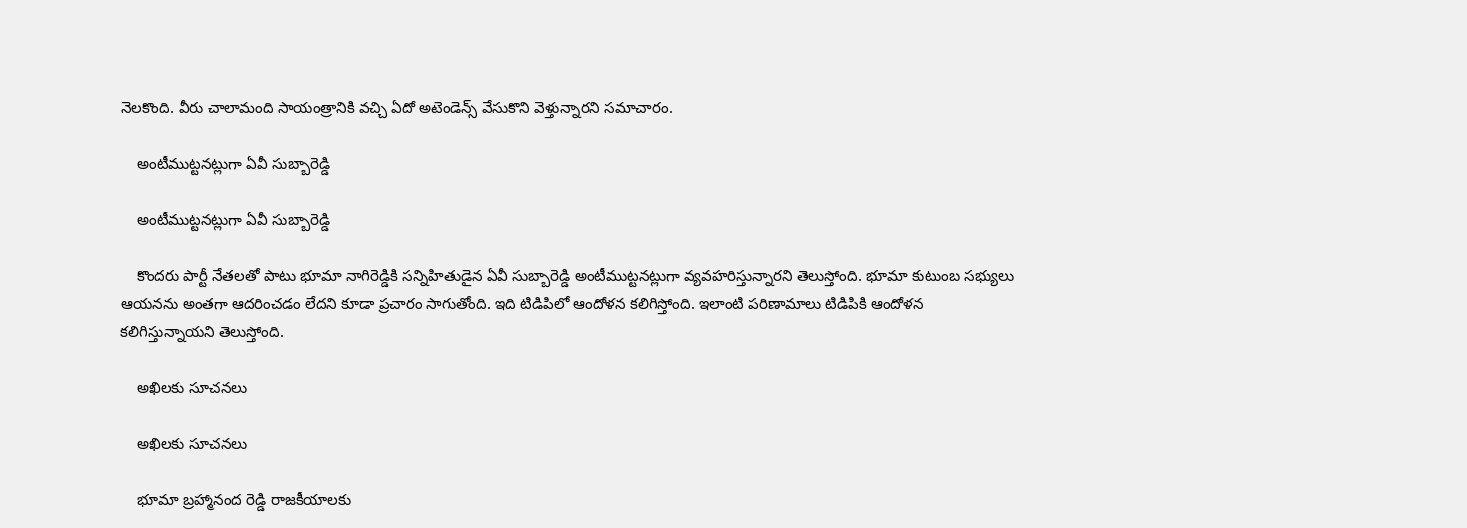నెలకొంది. వీరు చాలామంది సాయంత్రానికి వచ్చి ఏదో అటెండెన్స్ వేసుకొని వెళ్తున్నారని సమాచారం.

    అంటీముట్టనట్లుగా ఏవీ సుబ్బారెడ్డి

    అంటీముట్టనట్లుగా ఏవీ సుబ్బారెడ్డి

    కొందరు పార్టీ నేతలతో పాటు భూమా నాగిరెడ్డికి సన్నిహితుడైన ఏవీ సుబ్బారెడ్డి అంటీముట్టనట్లుగా వ్యవహరిస్తున్నారని తెలుస్తోంది. భూమా కుటుంబ సభ్యులు ఆయనను అంతగా ఆదరించడం లేదని కూడా ప్రచారం సాగుతోంది. ఇది టిడిపిలో ఆందోళన కలిగిస్తోంది. ఇలాంటి పరిణామాలు టిడిపికి ఆందోళన కలిగిస్తున్నాయని తెలుస్తోంది.

    అఖిలకు సూచనలు

    అఖిలకు సూచనలు

    భూమా బ్రహ్మానంద రెడ్డి రాజకీయాలకు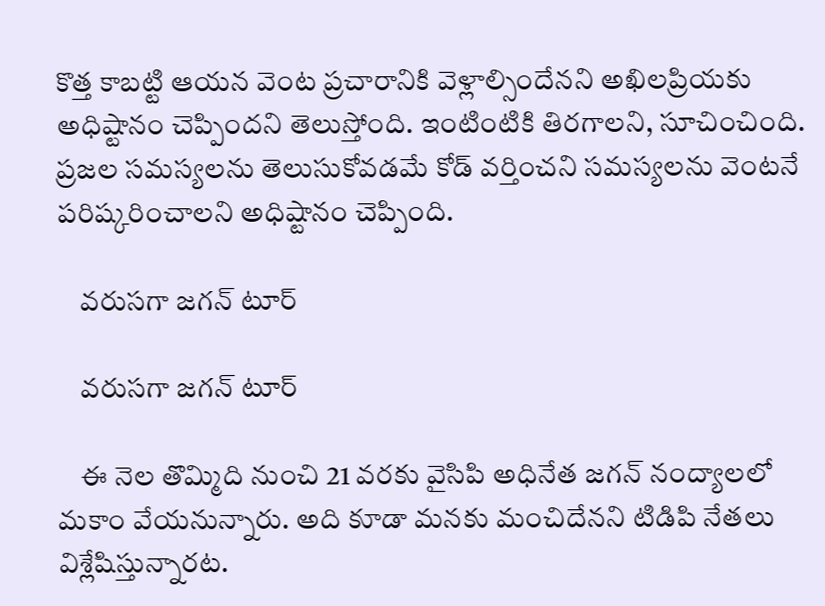కొత్త కాబట్టి ఆయన వెంట ప్రచారానికి వెళ్లాల్సిందేనని అఖిలప్రియకు అధిష్టానం చెప్పిందని తెలుస్తోంది. ఇంటింటికి తిరగాలని, సూచించింది. ప్రజల సమస్యలను తెలుసుకోవడమే కోడ్‌ వర్తించని సమస్యలను వెంటనే పరిష్కరించాలని అధిష్టానం చెప్పింది.

    వరుసగా జగన్ టూర్

    వరుసగా జగన్ టూర్

    ఈ నెల తొమ్మిది నుంచి 21 వరకు వైసిపి అధినేత జగన్‌ నంద్యాలలో మకాం వేయనున్నారు. అది కూడా మనకు మంచిదేనని టిడిపి నేతలు విశ్లేషిస్తున్నారట.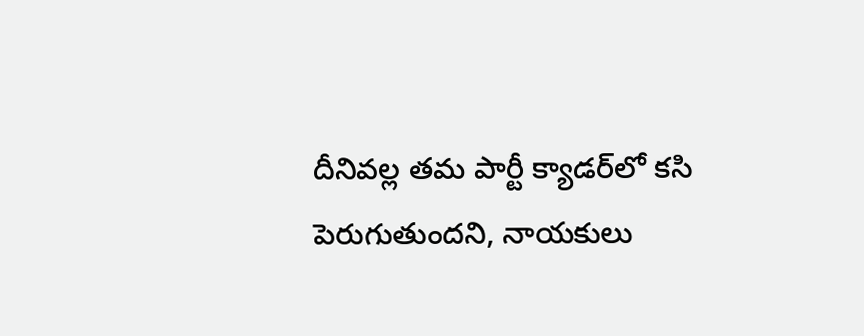దీనివల్ల తమ పార్టీ క్యాడర్‌లో కసి పెరుగుతుందని, నాయకులు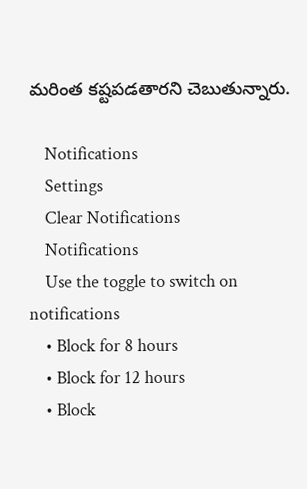మరింత కష్టపడతారని చెబుతున్నారు.

    Notifications
    Settings
    Clear Notifications
    Notifications
    Use the toggle to switch on notifications
    • Block for 8 hours
    • Block for 12 hours
    • Block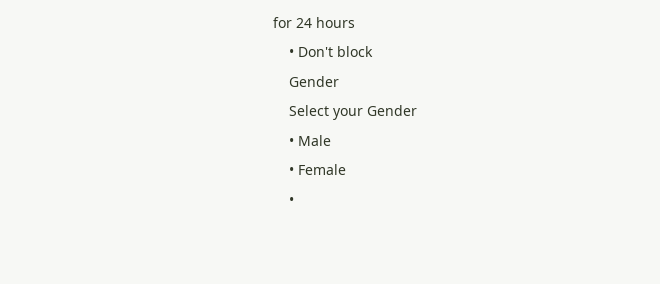for 24 hours
    • Don't block
    Gender
    Select your Gender
    • Male
    • Female
    •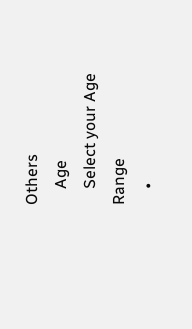Others
    Age
    Select your Age Range
    •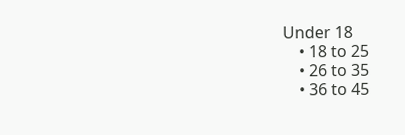Under 18
    • 18 to 25
    • 26 to 35
    • 36 to 45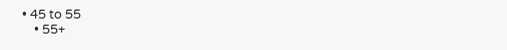• 45 to 55
    • 55+